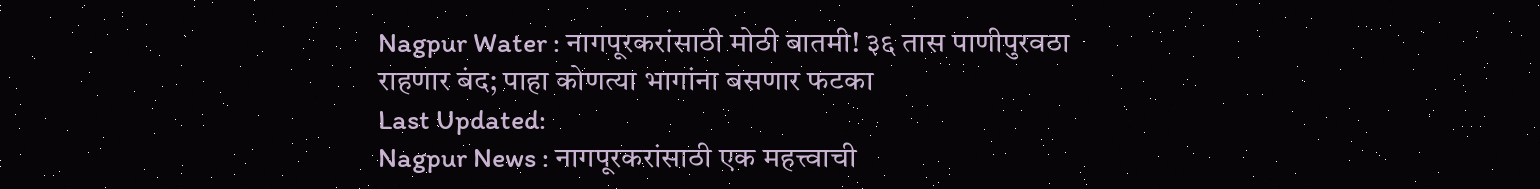Nagpur Water : नागपूरकरांसाठी मोठी बातमी! ३६ तास पाणीपुरवठा राहणार बंद; पाहा कोणत्या भागांना बसणार फटका
Last Updated:
Nagpur News : नागपूरकरांसाठी एक महत्त्वाची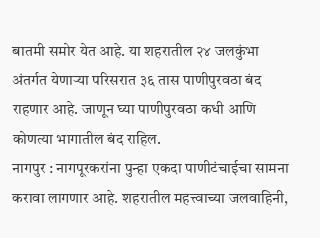बातमी समोर येत आहे. या शहरातील २४ जलकुंभा अंतर्गत येणाऱ्या परिसरात ३६ तास पाणीपुरवठा बंद राहणार आहे. जाणून घ्या पाणीपुरवठा कधी आणि कोणत्या भागातील बंद राहिल.
नागपुर : नागपूरकरांना पुन्हा एकदा पाणीटंचाईचा सामना करावा लागणार आहे. शहरातील महत्त्वाच्या जलवाहिनी,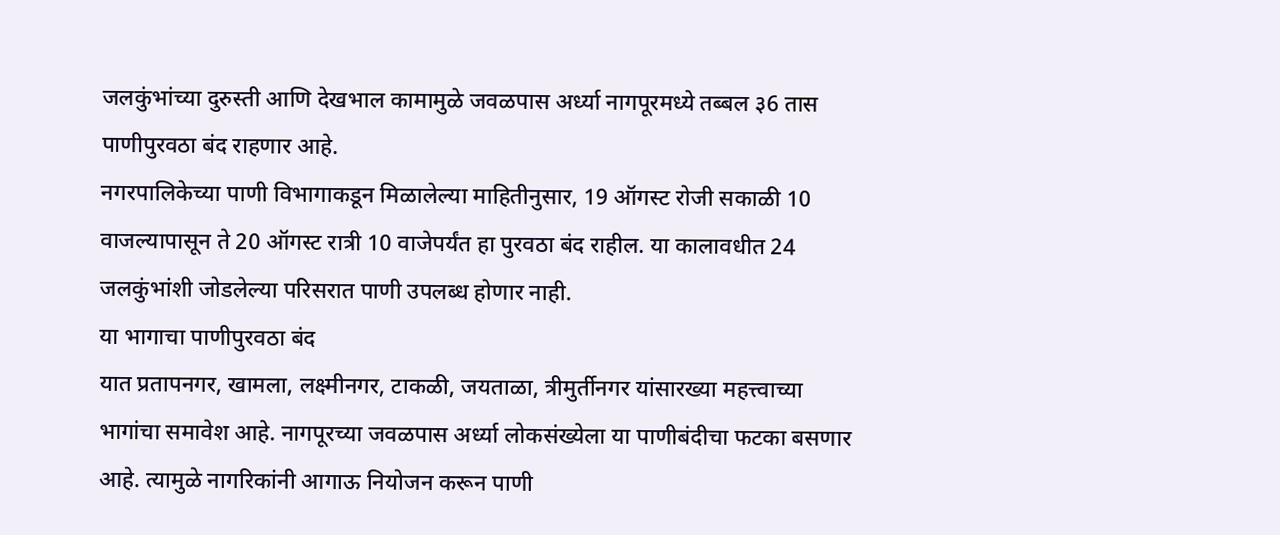जलकुंभांच्या दुरुस्ती आणि देखभाल कामामुळे जवळपास अर्ध्या नागपूरमध्ये तब्बल ३6 तास पाणीपुरवठा बंद राहणार आहे.
नगरपालिकेच्या पाणी विभागाकडून मिळालेल्या माहितीनुसार, 19 ऑगस्ट रोजी सकाळी 10 वाजल्यापासून ते 20 ऑगस्ट रात्री 10 वाजेपर्यंत हा पुरवठा बंद राहील. या कालावधीत 24 जलकुंभांशी जोडलेल्या परिसरात पाणी उपलब्ध होणार नाही.
या भागाचा पाणीपुरवठा बंद
यात प्रतापनगर, खामला, लक्ष्मीनगर, टाकळी, जयताळा, त्रीमुर्तीनगर यांसारख्या महत्त्वाच्या भागांचा समावेश आहे. नागपूरच्या जवळपास अर्ध्या लोकसंख्येला या पाणीबंदीचा फटका बसणार आहे. त्यामुळे नागरिकांनी आगाऊ नियोजन करून पाणी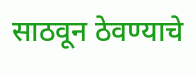साठवून ठेवण्याचे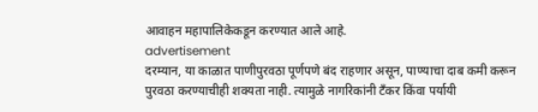आवाहन महापालिकेकडून करण्यात आले आहे.
advertisement
दरम्यान, या काळात पाणीपुरवठा पूर्णपणे बंद राहणार असून, पाण्याचा दाब कमी करून पुरवठा करण्याचीही शक्यता नाही. त्यामुळे नागरिकांनी टँकर किंवा पर्यायी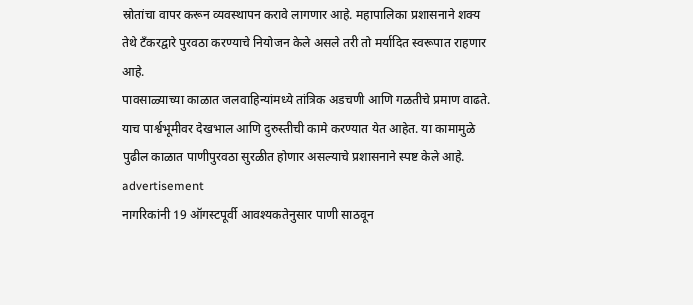स्रोतांचा वापर करून व्यवस्थापन करावे लागणार आहे. महापालिका प्रशासनाने शक्य तेथे टँकरद्वारे पुरवठा करण्याचे नियोजन केले असले तरी तो मर्यादित स्वरूपात राहणार आहे.
पावसाळ्याच्या काळात जलवाहिन्यांमध्ये तांत्रिक अडचणी आणि गळतीचे प्रमाण वाढते. याच पार्श्वभूमीवर देखभाल आणि दुरुस्तीची कामे करण्यात येत आहेत. या कामामुळे पुढील काळात पाणीपुरवठा सुरळीत होणार असल्याचे प्रशासनाने स्पष्ट केले आहे.
advertisement
नागरिकांनी 19 ऑगस्टपूर्वी आवश्यकतेनुसार पाणी साठवून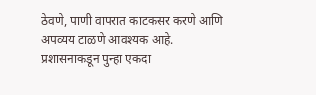ठेवणे, पाणी वापरात काटकसर करणे आणि अपव्यय टाळणे आवश्यक आहे. प्रशासनाकडून पुन्हा एकदा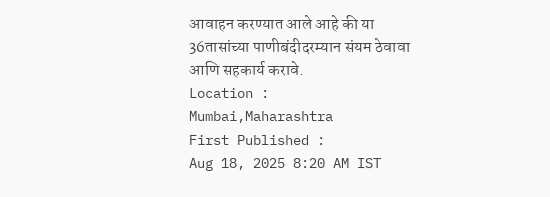आवाहन करण्यात आले आहे की या 36तासांच्या पाणीबंदीदरम्यान संयम ठेवावा आणि सहकार्य करावे.
Location :
Mumbai,Maharashtra
First Published :
Aug 18, 2025 8:20 AM IST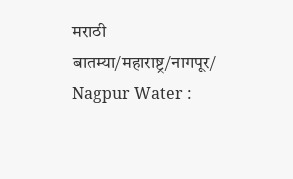मराठी बातम्या/महाराष्ट्र/नागपूर/
Nagpur Water :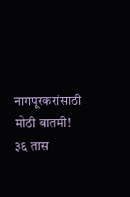नागपूरकरांसाठी मोठी बातमी! ३६ तास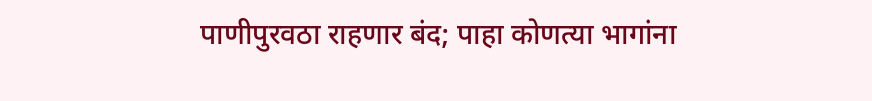पाणीपुरवठा राहणार बंद; पाहा कोणत्या भागांना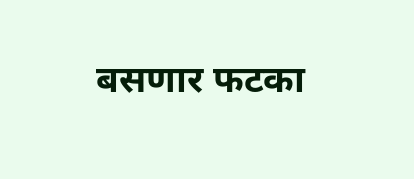बसणार फटका